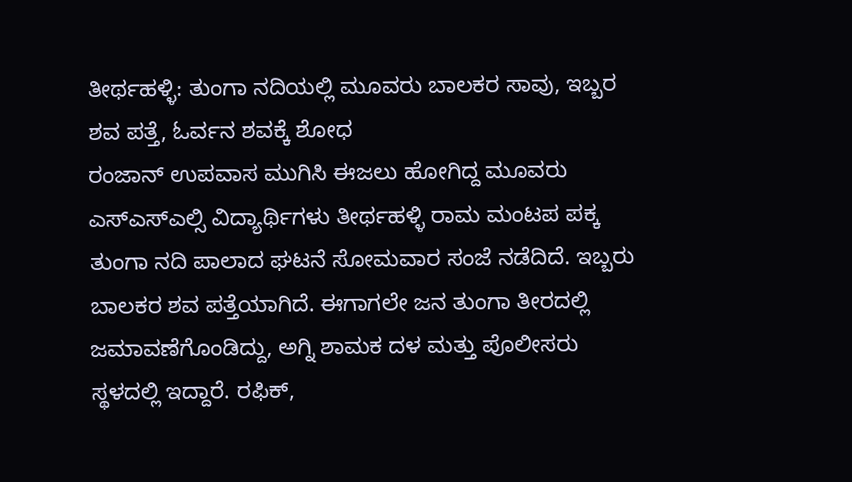ತೀರ್ಥಹಳ್ಳಿ: ತುಂಗಾ ನದಿಯಲ್ಲಿ ಮೂವರು ಬಾಲಕರ ಸಾವು, ಇಬ್ಬರ ಶವ ಪತ್ತೆ, ಓರ್ವನ ಶವಕ್ಕೆ ಶೋಧ
ರಂಜಾನ್ ಉಪವಾಸ ಮುಗಿಸಿ ಈಜಲು ಹೋಗಿದ್ದ ಮೂವರು ಎಸ್ಎಸ್ಎಲ್ಸಿ ವಿದ್ಯಾರ್ಥಿಗಳು ತೀರ್ಥಹಳ್ಳಿ ರಾಮ ಮಂಟಪ ಪಕ್ಕ ತುಂಗಾ ನದಿ ಪಾಲಾದ ಘಟನೆ ಸೋಮವಾರ ಸಂಜೆ ನಡೆದಿದೆ. ಇಬ್ಬರು ಬಾಲಕರ ಶವ ಪತ್ತೆಯಾಗಿದೆ. ಈಗಾಗಲೇ ಜನ ತುಂಗಾ ತೀರದಲ್ಲಿ ಜಮಾವಣೆಗೊಂಡಿದ್ದು, ಅಗ್ನಿ ಶಾಮಕ ದಳ ಮತ್ತು ಪೊಲೀಸರು ಸ್ಥಳದಲ್ಲಿ ಇದ್ದಾರೆ. ರಫಿಕ್,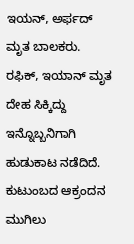ಇಯನ್, ಅರ್ಫದ್ ಮೃತ ಬಾಲಕರು. ರಫಿಕ್, ಇಯಾನ್ ಮೃತ ದೇಹ ಸಿಕ್ಕಿದ್ದು ಇನ್ನೊಬ್ಬನಿಗಾಗಿ ಹುಡುಕಾಟ ನಡೆದಿದೆ. ಕುಟುಂಬದ ಆಕ್ರಂದನ ಮುಗಿಲು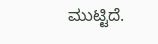ಮುಟ್ಟಿದೆ.